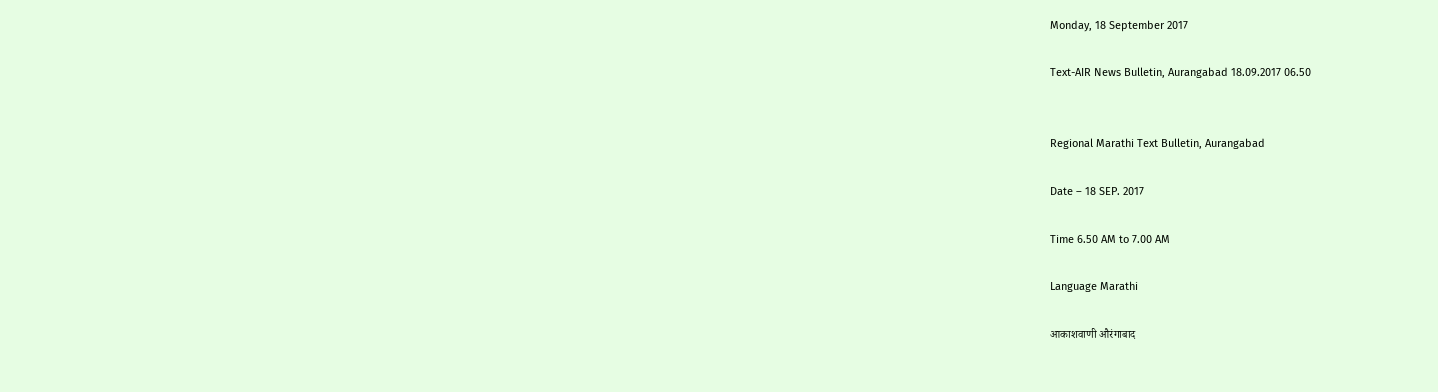Monday, 18 September 2017

Text-AIR News Bulletin, Aurangabad 18.09.2017 06.50


Regional Marathi Text Bulletin, Aurangabad

Date – 18 SEP. 2017

Time 6.50 AM to 7.00 AM

Language Marathi

आकाशवाणी औरंगाबाद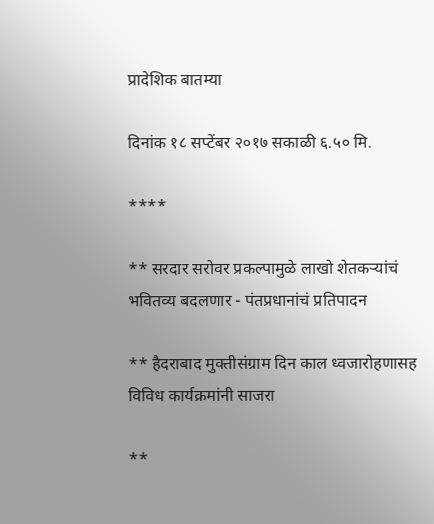प्रादेशिक बातम्या

दिनांक १८ सप्टेंबर २०१७ सकाळी ६.५० मि.

****

** सरदार सरोवर प्रकल्पामुळे लाखो शेतकऱ्यांचं भवितव्य बदलणार - पंतप्रधानांचं प्रतिपादन

** हैदराबाद मुक्तीसंग्राम दिन काल ध्वजारोहणासह विविध कार्यक्रमांनी साजरा

**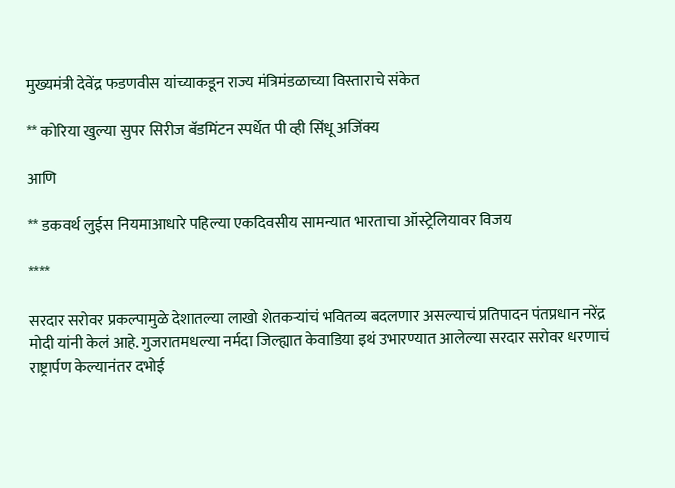मुख्यमंत्री देवेंद्र फडणवीस यांच्याकडून राज्य मंत्रिमंडळाच्या विस्ताराचे संकेत

** कोरिया खुल्या सुपर सिरीज बॅडमिंटन स्पर्धेत पी व्ही सिंधू अजिंक्य

आणि

** डकवर्थ लुईस नियमाआधारे पहिल्या एकदिवसीय सामन्यात भारताचा ऑस्ट्रेलियावर विजय

****

सरदार सरोवर प्रकल्पामुळे देशातल्या लाखो शेतकऱ्यांचं भवितव्य बदलणार असल्याचं प्रतिपादन पंतप्रधान नरेंद्र मोदी यांनी केलं आहे. गुजरातमधल्या नर्मदा जिल्ह्यात केवाडिया इथं उभारण्यात आलेल्या सरदार सरोवर धरणाचं राष्ट्रार्पण केल्यानंतर दभोई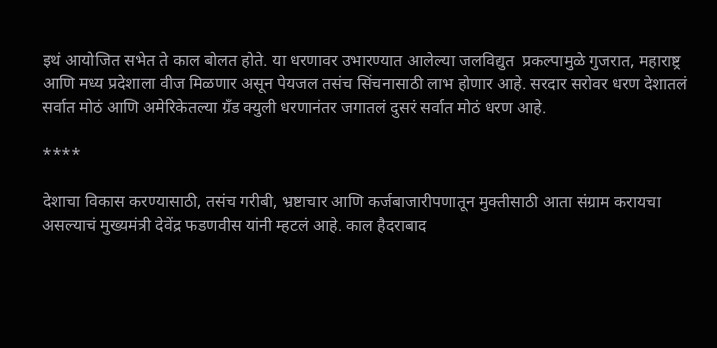इथं आयोजित सभेत ते काल बोलत होते. या धरणावर उभारण्यात आलेल्या जलविद्युत  प्रकल्पामुळे गुजरात, महाराष्ट्र आणि मध्य प्रदेशाला वीज मिळणार असून पेयजल तसंच सिंचनासाठी लाभ होणार आहे. सरदार सरोवर धरण देशातलं सर्वात मोठं आणि अमेरिकेतल्या ग्रँड क्युली धरणानंतर जगातलं दुसरं सर्वात मोठं धरण आहे.

****

देशाचा विकास करण्यासाठी, तसंच गरीबी, भ्रष्टाचार आणि कर्जबाजारीपणातून मुक्तीसाठी आता संग्राम करायचा असल्याचं मुख्यमंत्री देवेंद्र फडणवीस यांनी म्हटलं आहे. काल हैदराबाद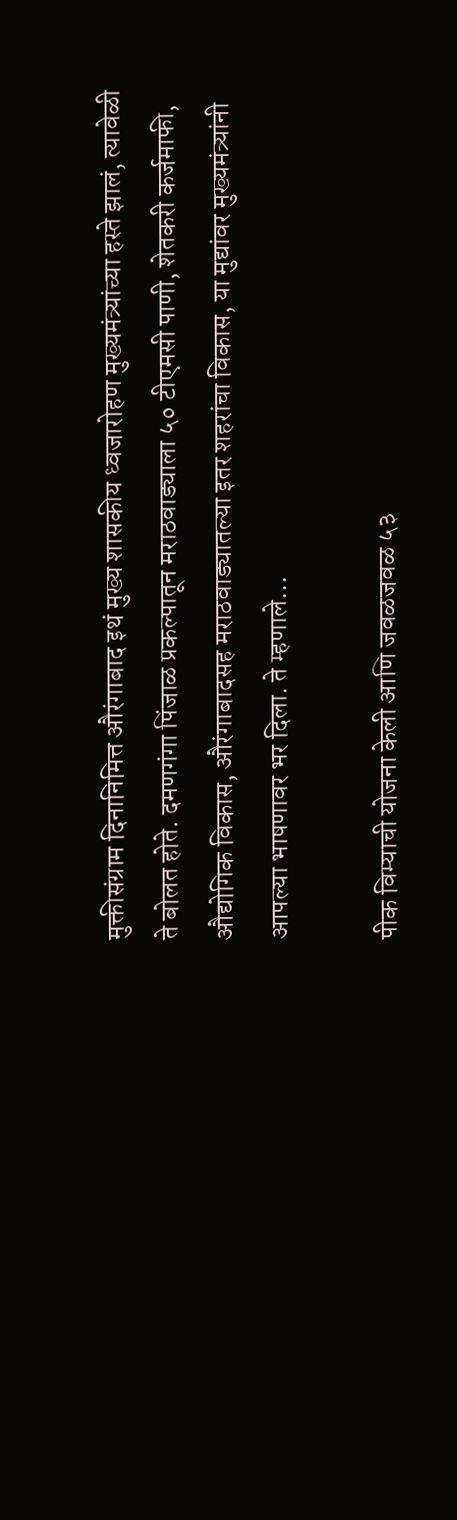मुक्तीसंग्राम दिनानिमित्त औरंगाबाद इथं मुख्य शासकीय ध्वजारोहण मुख्यमंत्र्यांच्या हस्ते झालं, त्यावेळी ते बोलत होते. दमणगंगा पिंजाळ प्रकल्पातून मराठवाड्याला ५० टीएमसी पाणी, शेतकरी कर्जमाफी, औद्योगिक विकास, औरंगाबादसह मराठवाड्यातल्या इतर शहरांचा विकास, या मुद्यांवर मुख्यमंत्र्यांनी आपल्या भाषणावर भर दिला. ते म्हणाले…

पीक विम्याची योजना केली आणि जवळजवळ ५३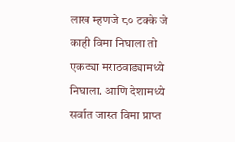लाख म्हणजे ८० टक्के जे काही विमा निघाला तो एकट्या मराठवाड्यामध्ये निघाला. आणि देशामध्ये सर्वात जास्त विमा प्राप्त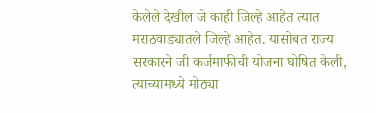केलेले देखील जे काही जिल्हे आहेत त्यात मराठवाड्यातले जिल्हे आहेत. यासोबत राज्य सरकारने जी कर्जमाफीची योजना घोषित केली, त्याच्यामध्ये मोठ्या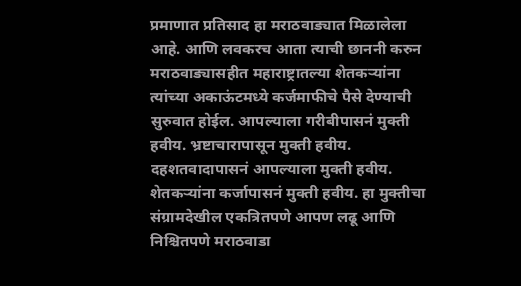प्रमाणात प्रतिसाद हा मराठवाड्यात मिळालेला आहे. आणि लवकरच आता त्याची छाननी करुन मराठवाड्यासहीत महाराष्ट्रातल्या शेतकऱ्यांना त्यांच्या अकाऊंटमध्ये कर्जमाफीचे पैसे देण्याची सुरुवात होईल. आपल्याला गरीबीपासनं मुक्ती हवीय. भ्रष्टाचारापासून मुक्ती हवीय. दहशतवादापासनं आपल्याला मुक्ती हवीय. शेतकऱ्यांना कर्जापासनं मुक्ती हवीय. हा मुक्तीचा संग्रामदेखील एकत्रितपणे आपण लढू आणि निश्चितपणे मराठवाडा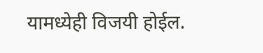यामध्येही विजयी होईल.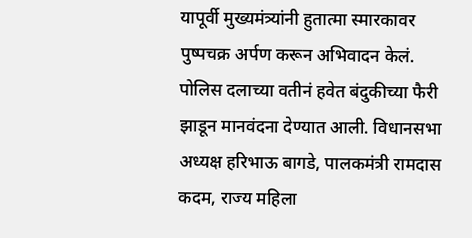यापूर्वी मुख्यमंत्र्यांनी हुतात्मा स्मारकावर पुष्पचक्र अर्पण करून अभिवादन केलं. पोलिस दलाच्या वतीनं हवेत बंदुकीच्या फैरी झाडून मानवंदना देण्यात आली. विधानसभा अध्यक्ष हरिभाऊ बागडे, पालकमंत्री रामदास कदम, राज्य महिला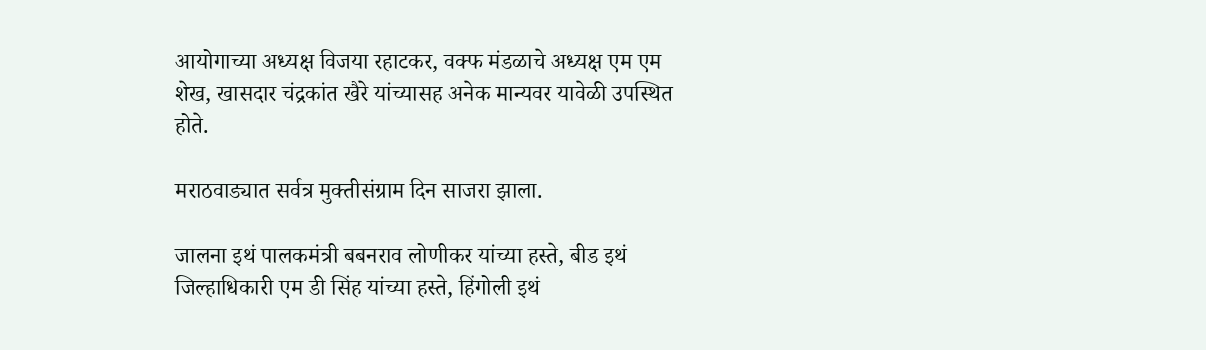आयोगाच्या अध्यक्ष विजया रहाटकर, वक्फ मंडळाचे अध्यक्ष एम एम शेख, खासदार चंद्रकांत खैरे यांच्यासह अनेक मान्यवर यावेळी उपस्थित होते.

मराठवाड्यात सर्वत्र मुक्तीसंग्राम दिन साजरा झाला.

जालना इथं पालकमंत्री बबनराव लोणीकर यांच्या हस्ते, बीड इथं जिल्हाधिकारी एम डी सिंह यांच्या हस्ते, हिंगोली इथं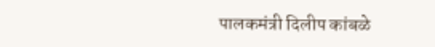पालकमंत्री दिलीप कांबळे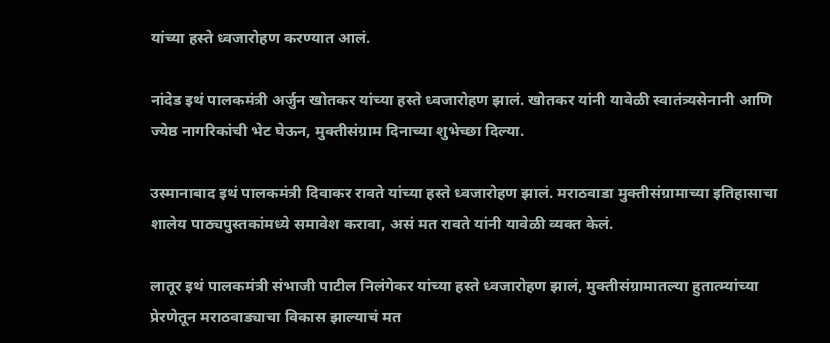यांच्या हस्ते ध्वजारोहण करण्यात आलं.

नांदेड इथं पालकमंत्री अर्जुन खोतकर यांच्या हस्ते ध्वजारोहण झालं. खोतकर यांनी यावेळी स्वातंत्र्यसेनानी आणि ज्येष्ठ नागरिकांची भेट घेऊन, मुक्तीसंग्राम दिनाच्या शुभेच्छा दिल्या.

उस्मानाबाद इथं पालकमंत्री दिवाकर रावते यांच्या हस्ते ध्वजारोहण झालं. मराठवाडा मुक्तीसंग्रामाच्या इतिहासाचा शालेय पाठ्यपुस्तकांमध्ये समावेश करावा, असं मत रावते यांनी यावेळी व्यक्त केलं.

लातूर इथं पालकमंत्री संभाजी पाटील निलंगेकर यांच्या हस्ते ध्वजारोहण झालं, मुक्तीसंग्रामातल्या हुतात्म्यांच्या प्रेरणेतून मराठवाड्याचा विकास झाल्याचं मत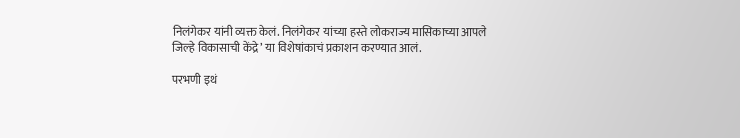निलंगेकर यांनी व्यक्त केलं. निलंगेकर यांच्या हस्ते लोकराज्य मासिकाच्या आपले जिल्हे विकासाची केंद्रे’ या विशेषांकाचं प्रकाशन करण्यात आलं.

परभणी इथं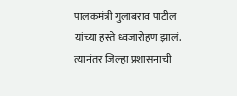पालकमंत्री गुलाबराव पाटील यांच्या हस्ते ध्वजारोहण झालं. त्यानंतर जिल्हा प्रशासनाची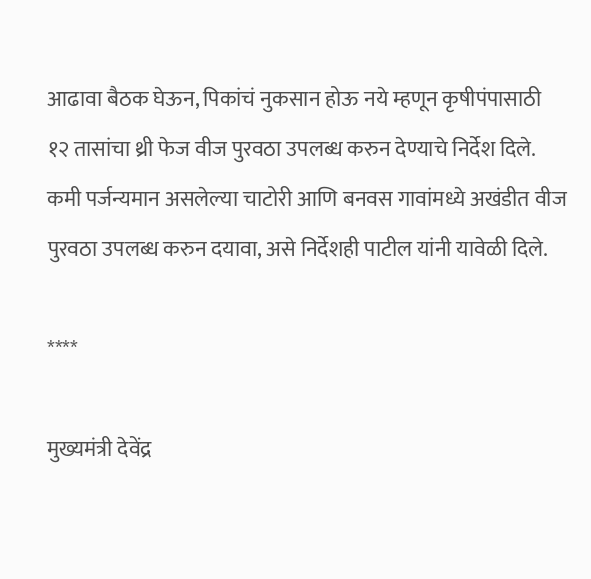आढावा बैठक घेऊन, पिकांचं नुकसान होऊ नये म्हणून कृषीपंपासाठी १२ तासांचा थ्री फेज वीज पुरवठा उपलब्ध करुन देण्याचे निर्देश दिले. कमी पर्जन्यमान असलेल्या चाटोरी आणि बनवस गावांमध्ये अखंडीत वीज पुरवठा उपलब्ध करुन दयावा, असे निर्देशही पाटील यांनी यावेळी दिले.

****

मुख्यमंत्री देवेंद्र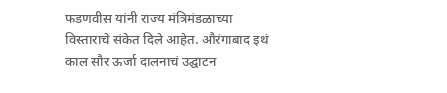फडणवीस यांनी राज्य मंत्रिमंडळाच्या विस्ताराचे संकेत दिले आहेत. औरंगाबाद इथं काल सौर ऊर्जा दालनाचं उद्घाटन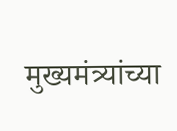मुख्यमंत्र्यांच्या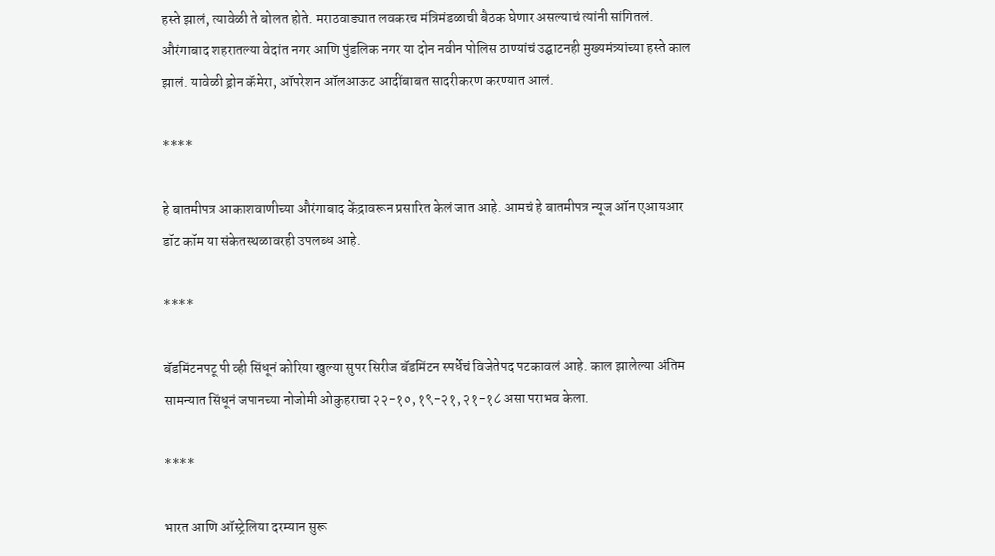हस्ते झालं, त्यावेळी ते बोलत होते. मराठवाड्यात लवकरच मंत्रिमंडळाची बैठक घेणार असल्याचं त्यांनी सांगितलं. औरंगाबाद शहरातल्या वेदांत नगर आणि पुंडलिक नगर या दोन नवीन पोलिस ठाण्यांचं उद्घाटनही मुख्यमंत्र्यांच्या हस्ते काल झालं. यावेळी ड्रोन कॅमेरा, ऑपरेशन ऑलआऊट आदींबाबत सादरीकरण करण्यात आलं.

****

हे बातमीपत्र आकाशवाणीच्या औरंगाबाद केंद्रावरून प्रसारित केलं जात आहे. आमचं हे बातमीपत्र न्यूज ऑन एआयआर डॉट कॉम या संकेतस्थळावरही उपलब्ध आहे.

****

बॅडमिंटनपटू पी व्ही सिंधूनं कोरिया खुल्या सुपर सिरीज बॅडमिंटन स्पर्धेचं विजेतेपद पटकावलं आहे. काल झालेल्या अंतिम सामन्यात सिंधूनं जपानच्या नोजोमी ओकुहराचा २२-१०, १९-२१, २१-१८ असा पराभव केला.

****

भारत आणि ऑस्ट्रेलिया दरम्यान सुरू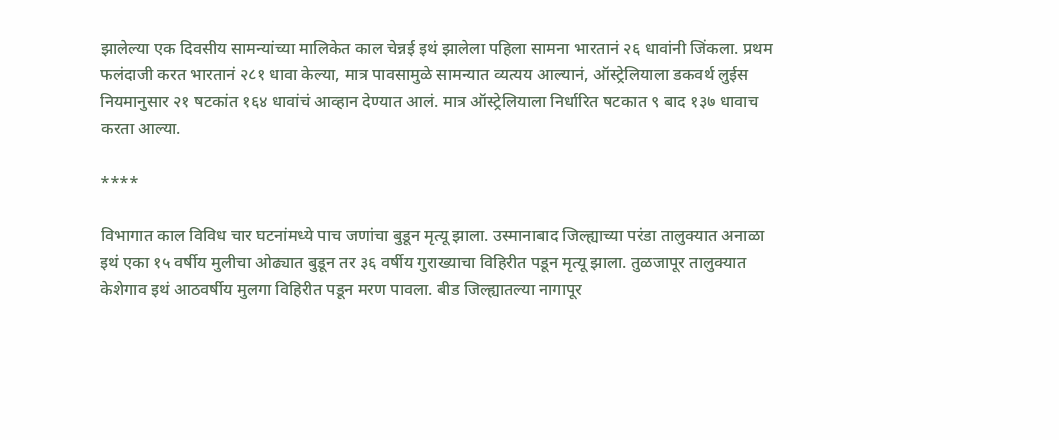झालेल्या एक दिवसीय सामन्यांच्या मालिकेत काल चेन्नई इथं झालेला पहिला सामना भारतानं २६ धावांनी जिंकला. प्रथम फलंदाजी करत भारतानं २८१ धावा केल्या, मात्र पावसामुळे सामन्यात व्यत्यय आल्यानं, ऑस्ट्रेलियाला डकवर्थ लुईस नियमानुसार २१ षटकांत १६४ धावांचं आव्हान देण्यात आलं. मात्र ऑस्ट्रेलियाला निर्धारित षटकात ९ बाद १३७ धावाच करता आल्या.

****

विभागात काल विविध चार घटनांमध्ये पाच जणांचा बुडून मृत्यू झाला. उस्मानाबाद जिल्ह्याच्या परंडा तालुक्यात अनाळा इथं एका १५ वर्षीय मुलीचा ओढ्यात बुडून तर ३६ वर्षीय गुराख्याचा विहिरीत पडून मृत्यू झाला. तुळजापूर तालुक्यात केशेगाव इथं आठवर्षीय मुलगा विहिरीत पडून मरण पावला. बीड जिल्ह्यातल्या नागापूर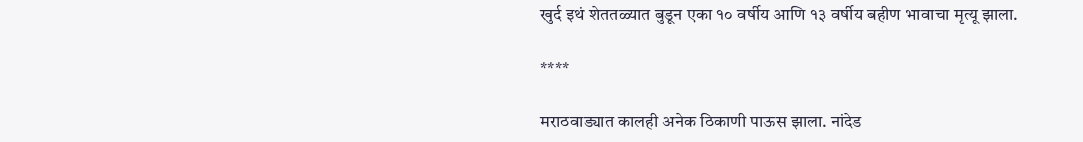खुर्द इथं शेततळ्यात बुडून एका १० वर्षीय आणि १३ वर्षीय बहीण भावाचा मृत्यू झाला.

****

मराठवाड्यात कालही अनेक ठिकाणी पाऊस झाला. नांदेड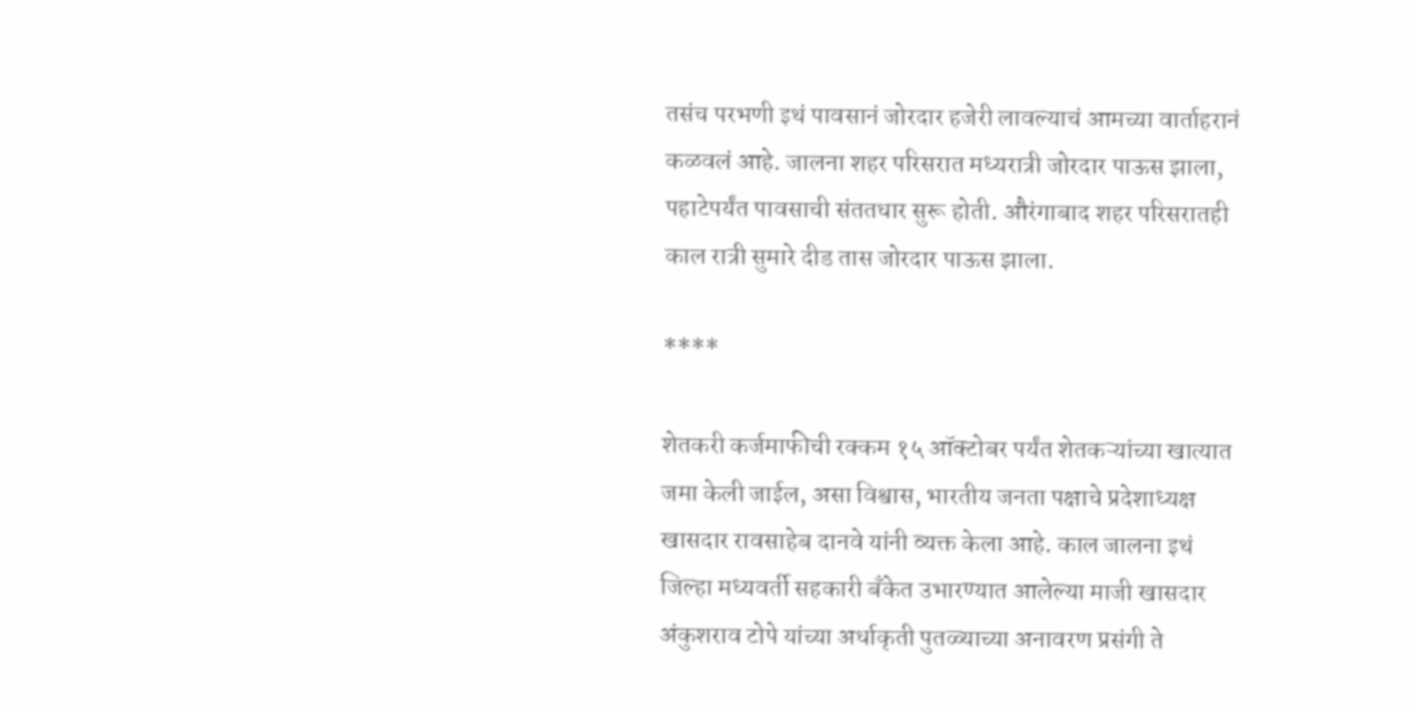तसंच परभणी इथं पावसानं जोरदार हजेरी लावल्याचं आमच्या वार्ताहरानं कळवलं आहे. जालना शहर परिसरात मध्यरात्री जोरदार पाऊस झाला, पहाटेपर्यंत पावसाची संततधार सुरू होती. औरंगाबाद शहर परिसरातही काल रात्री सुमारे दीड तास जोरदार पाऊस झाला.

****

शेतकरी कर्जमाफीची रक्कम १५ ऑक्टोबर पर्यंत शेतकऱ्यांच्या खात्यात जमा केली जाईल, असा विश्वास, भारतीय जनता पक्षाचे प्रदेशाध्यक्ष खासदार रावसाहेब दानवे यांनी व्यक्त केला आहे. काल जालना इथं जिल्हा मध्यवर्ती सहकारी बँकेत उभारण्यात आलेल्या माजी खासदार अंकुशराव टोपे यांच्या अर्धाकृती पुतळ्याच्या अनावरण प्रसंगी ते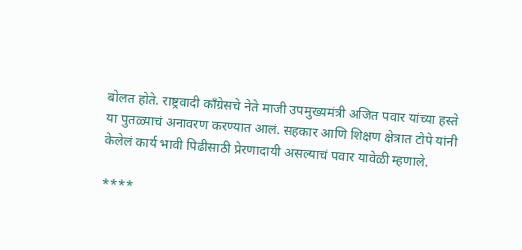बोलत होते. राष्ट्रवादी काँग्रेसचे नेते माजी उपमुख्यमंत्री अजित पवार यांच्या हस्ते या पुतळ्याचं अनावरण करण्यात आलं. सहकार आणि शिक्षण क्षेत्रात टोपे यांनी केलेलं कार्य भावी पिढीसाठी प्रेरणादायी असल्याचं पवार यावेळी म्हणाले.

****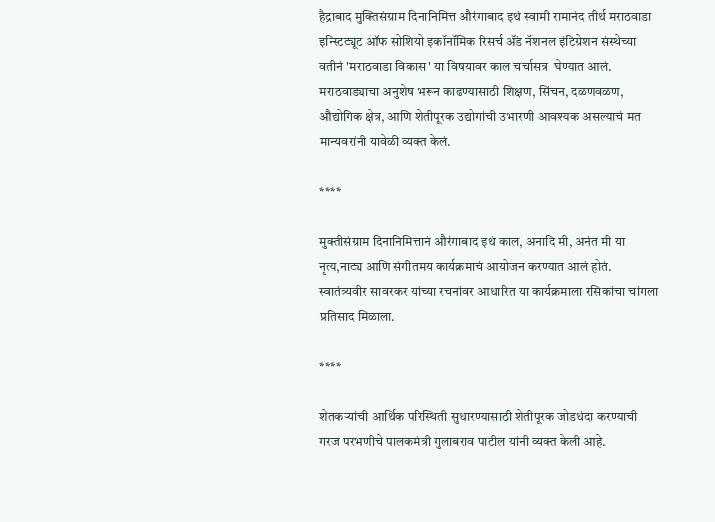हैद्राबाद मुक्तिसंग्राम दिनानिमित्त औरंगाबाद इथं स्वामी रामानंद तीर्थ मराठवाडा इन्स्टिट्यूट ऑफ सोशियो इकॉनॉमिक रिसर्च ॲंड नॅशनल इंटिग्रेशन संस्थेच्या वतीनं 'मराठवाडा विकास' या विषयावर काल चर्चासत्र  घेण्यात आलं. मराठवाड्याचा अनुशेष भरून काढण्यासाठी शिक्षण, सिंचन, दळणवळण, औद्योगिक क्षेत्र, आणि शेतीपूरक उद्योगांची उभारणी आवश्यक असल्याचं मत मान्यवरांनी यावेळी व्यक्त केलं.

****

मुक्तीसंग्राम दिनानिमित्तानं औरंगाबाद इथं काल, अनादि मी, अनंत मी या नृत्य,नाट्य आणि संगीतमय कार्यक्रमाचं आयोजन करण्यात आलं होतं. स्वातंत्र्यवीर सावरकर यांच्या रचनांवर आधारित या कार्यक्रमाला रसिकांचा चांगला प्रतिसाद मिळाला.

****

शेतकऱ्यांची आर्थिक परिस्थिती सुधारण्यासाठी शेतीपूरक जोडधंदा करण्याची गरज परभणीचे पालकमंत्री गुलाबराव पाटील यांनी व्यक्त केली आहे.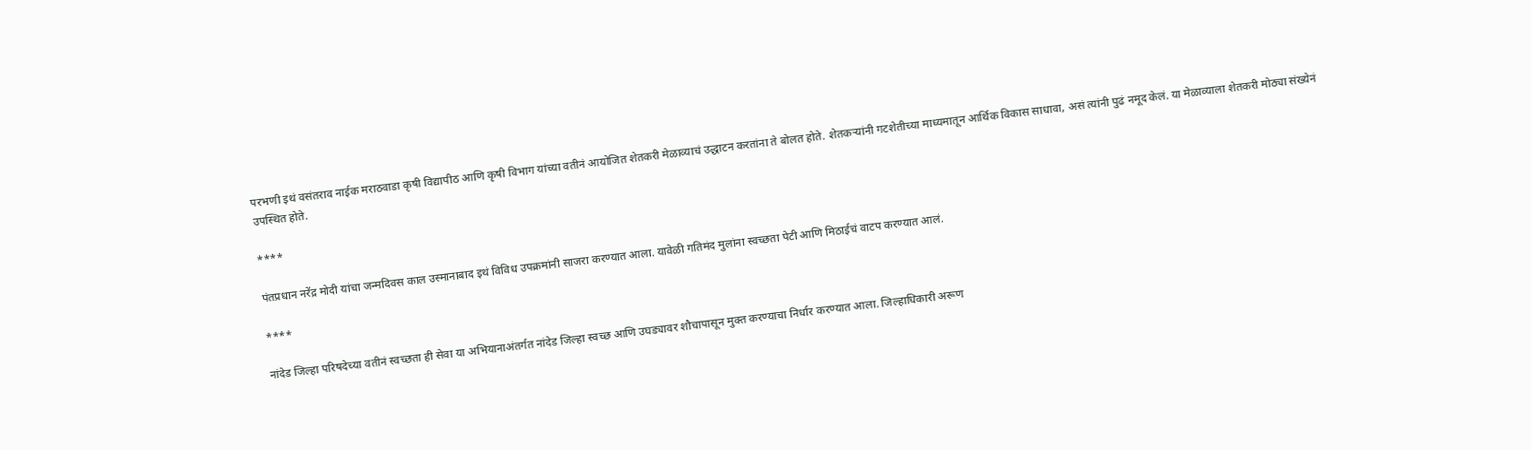परभणी इथं वसंतराव नाईक मराठवाडा कृषी विद्यापीठ आणि कृषी विभाग यांच्या वतीनं आयोजित शेतकरी मेळाव्याचं उद्धाटन करतांना ते बोलत होते. शेतकऱ्यांनी गटशेतीच्या माध्यमातून आर्थिक विकास साधावा, असं त्यांनी पुढं नमूद केलं. या मेळाव्याला शेतकरी मोठ्या संख्येनं उपस्थित होते.

****

पंतप्रधान नरेंद्र मोदी यांचा जन्मदिवस काल उस्मानाबाद इथं विविध उपक्रमांनी साजरा करण्यात आला. यावेळी गतिमंद मुलांना स्वच्छता पेटी आणि मिठाईचं वाटप करण्यात आलं.

****

नांदेड जिल्हा परिषदेच्या वतीनं स्वच्छता ही सेवा या अभियानाअंतर्गत नांदेड जिल्हा स्वच्छ आणि उघड्यावर शौचापासून मुक्त करण्याचा निर्धार करण्यात आला. जिल्हाधिकारी अरूण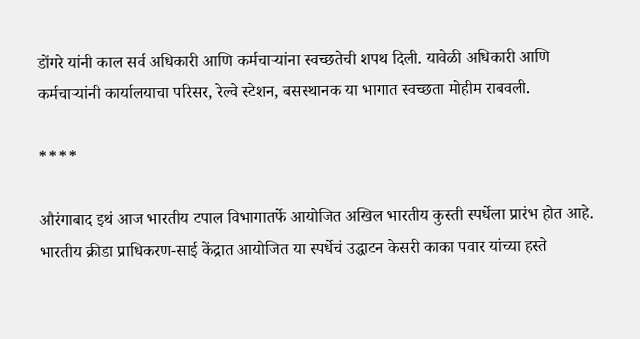डोंगरे यांनी काल सर्व अधिकारी आणि कर्मचाऱ्यांना स्वच्छतेची शपथ दिली. यावेळी अधिकारी आणि कर्मचाऱ्यांनी कार्यालयाचा परिसर, रेल्वे स्टेशन, बसस्थानक या भागात स्वच्छता मोहीम राबवली.

****

औरंगाबाद इथं आज भारतीय टपाल विभागातर्फे आयोजित अखिल भारतीय कुस्ती स्पर्धेला प्रारंभ होत आहे. भारतीय क्रीडा प्राधिकरण-साई केंद्रात आयोजित या स्पर्धेचं उद्धाटन केसरी काका पवार यांच्या हस्ते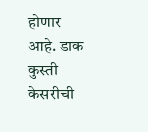होणार आहे. डाक कुस्ती केसरीची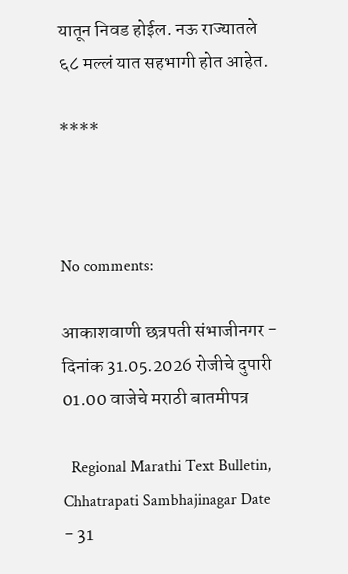यातून निवड होईल. नऊ राज्यातले ६८ मल्लं यात सहभागी होत आहेत.

****



No comments:

आकाशवाणी छत्रपती संभाजीनगर - दिनांक 31.05.2026 रोजीचे दुपारी 01.00 वाजेचे मराठी बातमीपत्र

  Regional Marathi Text Bulletin, Chhatrapati Sambhajinagar Date - 31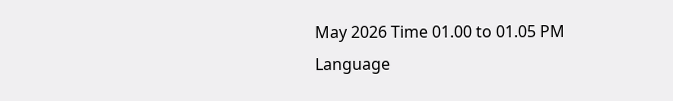May 2026 Time 01.00 to 01.05 PM Language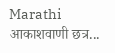Marathi आकाशवाणी छत्र...